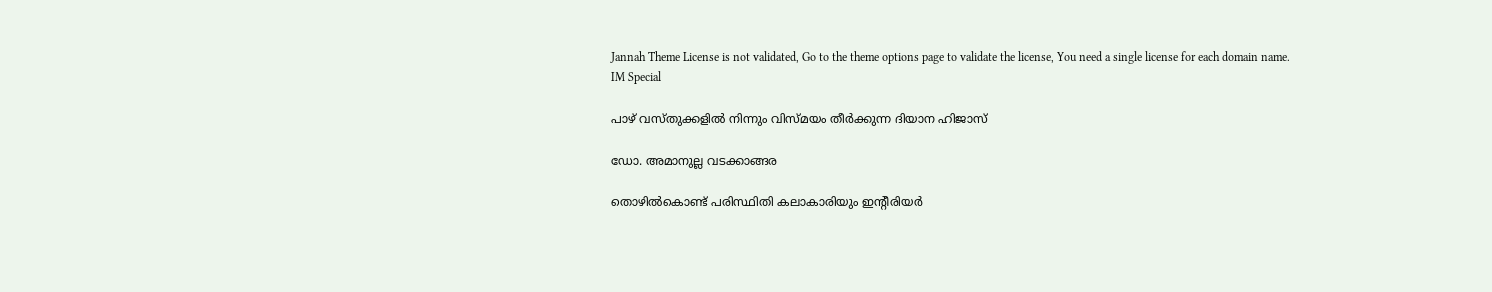Jannah Theme License is not validated, Go to the theme options page to validate the license, You need a single license for each domain name.
IM Special

പാഴ് വസ്തുക്കളില്‍ നിന്നും വിസ്മയം തീര്‍ക്കുന്ന ദിയാന ഹിജാസ്

ഡോ. അമാനുല്ല വടക്കാങ്ങര

തൊഴില്‍കൊണ്ട് പരിസ്ഥിതി കലാകാരിയും ഇന്റീരിയര്‍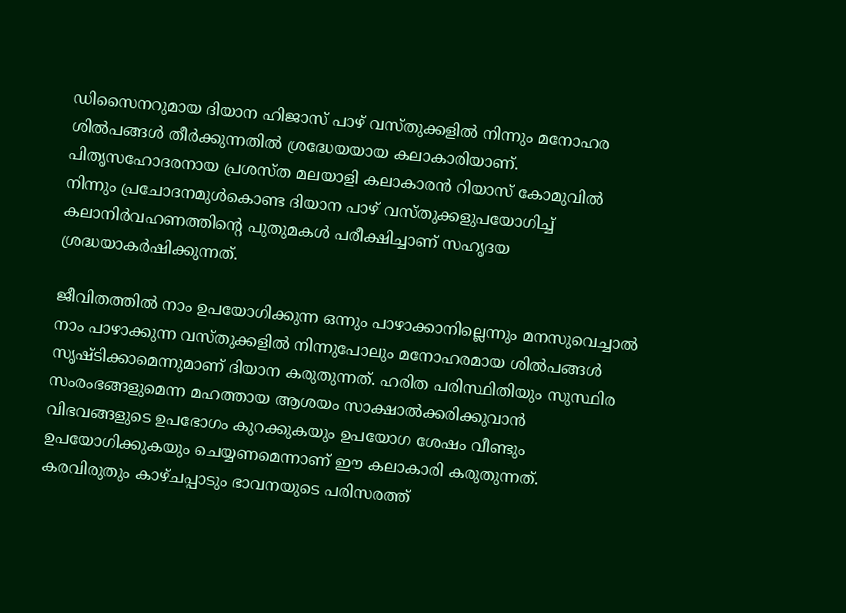ഡിസൈനറുമായ ദിയാന ഹിജാസ് പാഴ് വസ്തുക്കളില്‍ നിന്നും മനോഹര ശില്‍പങ്ങള്‍ തീര്‍ക്കുന്നതില്‍ ശ്രദ്ധേയയായ കലാകാരിയാണ്. പിതൃസഹോദരനായ പ്രശസ്ത മലയാളി കലാകാരന്‍ റിയാസ് കോമുവില്‍ നിന്നും പ്രചോദനമുള്‍കൊണ്ട ദിയാന പാഴ് വസ്തുക്കളുപയോഗിച്ച് കലാനിര്‍വഹണത്തിന്റെ പുതുമകള്‍ പരീക്ഷിച്ചാണ് സഹൃദയ ശ്രദ്ധയാകര്‍ഷിക്കുന്നത്.

ജീവിതത്തില്‍ നാം ഉപയോഗിക്കുന്ന ഒന്നും പാഴാക്കാനില്ലെന്നും മനസുവെച്ചാല്‍ നാം പാഴാക്കുന്ന വസ്തുക്കളില്‍ നിന്നുപോലും മനോഹരമായ ശില്‍പങ്ങള്‍ സൃഷ്ടിക്കാമെന്നുമാണ് ദിയാന കരുതുന്നത്. ഹരിത പരിസ്ഥിതിയും സുസ്ഥിര സംരംഭങ്ങളുമെന്ന മഹത്തായ ആശയം സാക്ഷാല്‍ക്കരിക്കുവാന്‍ വിഭവങ്ങളുടെ ഉപഭോഗം കുറക്കുകയും ഉപയോഗ ശേഷം വീണ്ടും ഉപയോഗിക്കുകയും ചെയ്യണമെന്നാണ് ഈ കലാകാരി കരുതുന്നത്. കരവിരുതും കാഴ്ചപ്പാടും ഭാവനയുടെ പരിസരത്ത്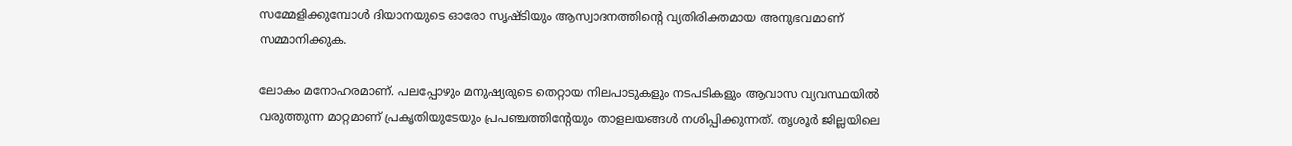സമ്മേളിക്കുമ്പോള്‍ ദിയാനയുടെ ഓരോ സൃഷ്ടിയും ആസ്വാദനത്തിന്റെ വ്യതിരിക്തമായ അനുഭവമാണ് സമ്മാനിക്കുക.

ലോകം മനോഹരമാണ്. പലപ്പോഴും മനുഷ്യരുടെ തെറ്റായ നിലപാടുകളും നടപടികളും ആവാസ വ്യവസ്ഥയില്‍ വരുത്തുന്ന മാറ്റമാണ് പ്രകൃതിയുടേയും പ്രപഞ്ചത്തിന്റേയും താളലയങ്ങള്‍ നശിപ്പിക്കുന്നത്. തൃശൂര്‍ ജില്ലയിലെ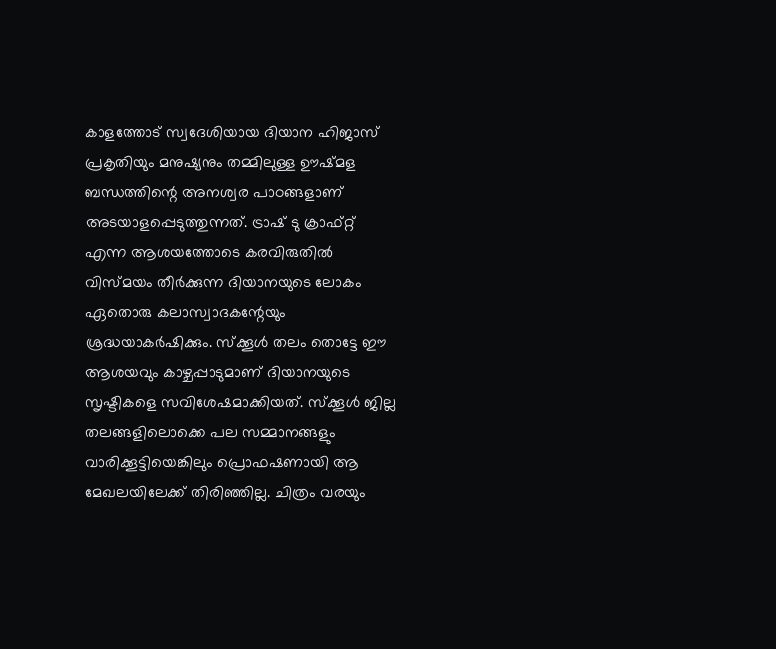കാളത്തോട് സ്വദേശിയായ ദിയാന ഹിജാസ് പ്രകൃതിയും മനുഷ്യനും തമ്മിലുള്ള ഊഷ്മള ബന്ധത്തിന്റെ അനശ്വര പാഠങ്ങളാണ് അടയാളപ്പെടുത്തുന്നത്. ട്രാഷ് ടു ക്രാഫ്റ്റ് എന്ന ആശയത്തോടെ കരവിരുതില്‍ വിസ്മയം തീര്‍ക്കുന്ന ദിയാനയുടെ ലോകം ഏതൊരു കലാസ്വാദകന്റേയും ശ്രദ്ധയാകര്‍ഷിക്കും. സ്‌ക്കൂള്‍ തലം തൊട്ടേ ഈ ആശയവും കാഴ്ചപ്പാടുമാണ് ദിയാനയുടെ സൃഷ്ടികളെ സവിശേഷമാക്കിയത്. സ്‌ക്കൂള്‍ ജില്ല തലങ്ങളിലൊക്കെ പല സമ്മാനങ്ങളും വാരിക്കൂട്ടിയെങ്കിലും പ്രൊഫഷണായി ആ മേഖലയിലേക്ക് തിരിഞ്ഞില്ല. ചിത്രം വരയും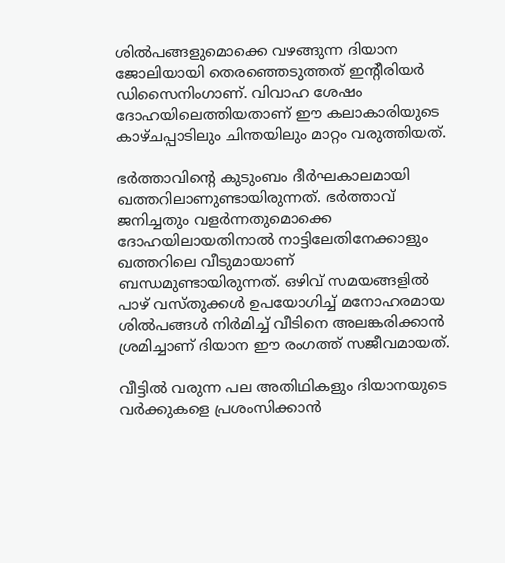ശില്‍പങ്ങളുമൊക്കെ വഴങ്ങുന്ന ദിയാന ജോലിയായി തെരഞ്ഞെടുത്തത് ഇന്റീരിയര്‍ ഡിസൈനിംഗാണ്. വിവാഹ ശേഷം ദോഹയിലെത്തിയതാണ് ഈ കലാകാരിയുടെ കാഴ്ചപ്പാടിലും ചിന്തയിലും മാറ്റം വരുത്തിയത്.

ഭര്‍ത്താവിന്റെ കുടുംബം ദീര്‍ഘകാലമായി ഖത്തറിലാണുണ്ടായിരുന്നത്. ഭര്‍ത്താവ് ജനിച്ചതും വളര്‍ന്നതുമൊക്കെ ദോഹയിലായതിനാല്‍ നാട്ടിലേതിനേക്കാളും ഖത്തറിലെ വീടുമായാണ് ബന്ധമുണ്ടായിരുന്നത്. ഒഴിവ് സമയങ്ങളില്‍ പാഴ് വസ്തുക്കള്‍ ഉപയോഗിച്ച് മനോഹരമായ ശില്‍പങ്ങള്‍ നിര്‍മിച്ച് വീടിനെ അലങ്കരിക്കാന്‍ ശ്രമിച്ചാണ് ദിയാന ഈ രംഗത്ത് സജീവമായത്.

വീട്ടില്‍ വരുന്ന പല അതിഥികളും ദിയാനയുടെ വര്‍ക്കുകളെ പ്രശംസിക്കാന്‍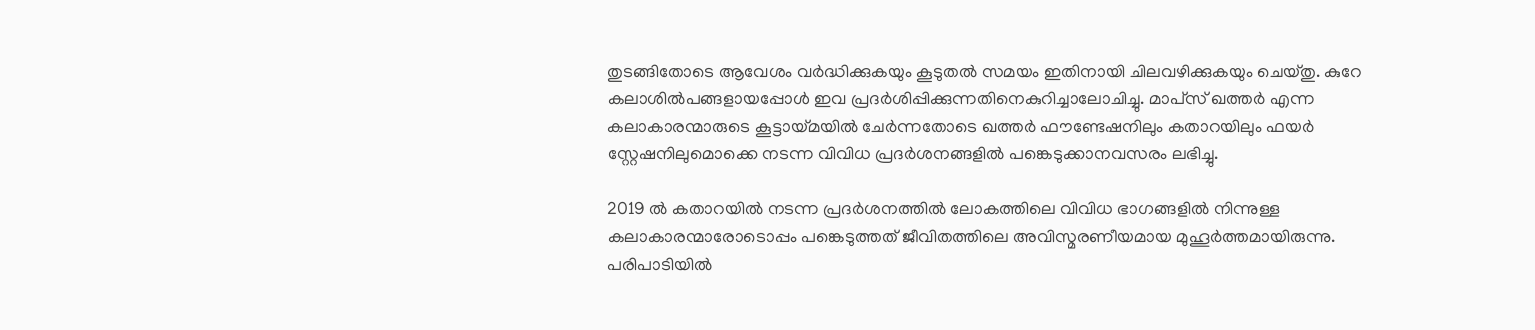തുടങ്ങിതോടെ ആവേശം വര്‍ദ്ധിക്കുകയും കൂടുതല്‍ സമയം ഇതിനായി ചിലവഴിക്കുകയും ചെയ്തു. കുറേ കലാശില്‍പങ്ങളായപ്പോള്‍ ഇവ പ്രദര്‍ശിപ്പിക്കുന്നതിനെകുറിച്ചാലോചിച്ചു. മാപ്‌സ് ഖത്തര്‍ എന്ന കലാകാരന്മാരുടെ കൂട്ടായ്മയില്‍ ചേര്‍ന്നതോടെ ഖത്തര്‍ ഫൗണ്ടേഷനിലും കതാറയിലും ഫയര്‍ സ്റ്റേഷനിലുമൊക്കെ നടന്ന വിവിധ പ്രദര്‍ശനങ്ങളില്‍ പങ്കെടുക്കാനവസരം ലഭിച്ചു.

2019 ല്‍ കതാറയില്‍ നടന്ന പ്രദര്‍ശനത്തില്‍ ലോകത്തിലെ വിവിധ ഭാഗങ്ങളില്‍ നിന്നുള്ള കലാകാരന്മാരോടൊപ്പം പങ്കെടുത്തത് ജീവിതത്തിലെ അവിസ്മരണീയമായ മുഹൂര്‍ത്തമായിരുന്നു. പരിപാടിയില്‍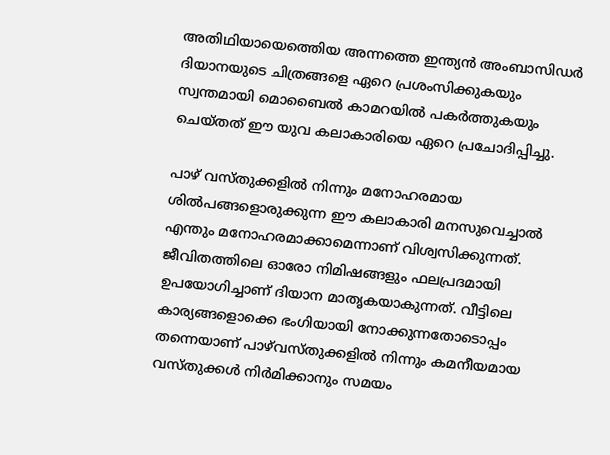അതിഥിയായെത്തെിയ അന്നത്തെ ഇന്ത്യന്‍ അംബാസിഡര്‍ ദിയാനയുടെ ചിത്രങ്ങളെ ഏറെ പ്രശംസിക്കുകയും സ്വന്തമായി മൊബൈല്‍ കാമറയില്‍ പകര്‍ത്തുകയും ചെയ്തത് ഈ യുവ കലാകാരിയെ ഏറെ പ്രചോദിപ്പിച്ചു.

പാഴ് വസ്തുക്കളില്‍ നിന്നും മനോഹരമായ ശില്‍പങ്ങളൊരുക്കുന്ന ഈ കലാകാരി മനസുവെച്ചാല്‍ എന്തും മനോഹരമാക്കാമെന്നാണ് വിശ്വസിക്കുന്നത്. ജീവിതത്തിലെ ഓരോ നിമിഷങ്ങളും ഫലപ്രദമായി ഉപയോഗിച്ചാണ് ദിയാന മാതൃകയാകുന്നത്. വീട്ടിലെ കാര്യങ്ങളൊക്കെ ഭംഗിയായി നോക്കുന്നതോടൊപ്പം തന്നെയാണ് പാഴ്‌വസ്തുക്കളില്‍ നിന്നും കമനീയമായ വസ്തുക്കള്‍ നിര്‍മിക്കാനും സമയം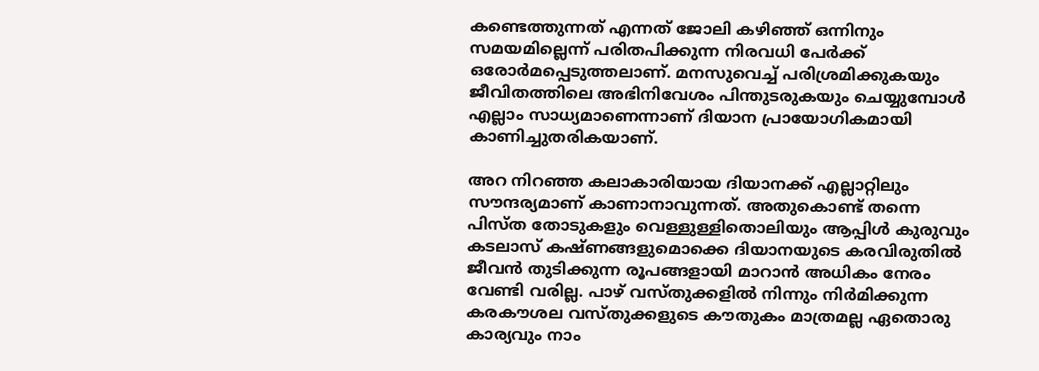കണ്ടെത്തുന്നത് എന്നത് ജോലി കഴിഞ്ഞ് ഒന്നിനും സമയമില്ലെന്ന് പരിതപിക്കുന്ന നിരവധി പേര്‍ക്ക് ഒരോര്‍മപ്പെടുത്തലാണ്. മനസുവെച്ച് പരിശ്രമിക്കുകയും ജീവിതത്തിലെ അഭിനിവേശം പിന്തുടരുകയും ചെയ്യുമ്പോള്‍ എല്ലാം സാധ്യമാണെന്നാണ് ദിയാന പ്രായോഗികമായി കാണിച്ചുതരികയാണ്.

അറ നിറഞ്ഞ കലാകാരിയായ ദിയാനക്ക് എല്ലാറ്റിലും സൗന്ദര്യമാണ് കാണാനാവുന്നത്. അതുകൊണ്ട് തന്നെ പിസ്ത തോടുകളും വെള്ളുള്ളിതൊലിയും ആപ്പിള്‍ കുരുവും കടലാസ് കഷ്ണങ്ങളുമൊക്കെ ദിയാനയുടെ കരവിരുതില്‍ ജീവന്‍ തുടിക്കുന്ന രൂപങ്ങളായി മാറാന്‍ അധികം നേരം വേണ്ടി വരില്ല. പാഴ് വസ്തുക്കളില്‍ നിന്നും നിര്‍മിക്കുന്ന കരകൗശല വസ്തുക്കളുടെ കൗതുകം മാത്രമല്ല ഏതൊരു കാര്യവും നാം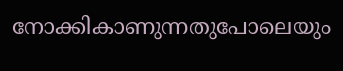നോക്കികാണുന്നതുപോലെയും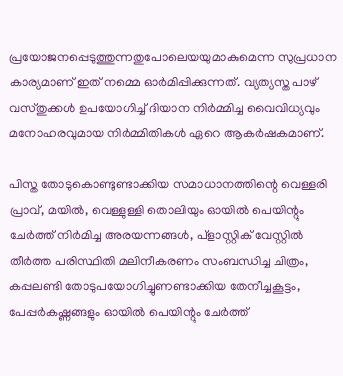പ്രയോജനപ്പെടുത്തുന്നതുപോലെയയുമാകുമെന്ന സുപ്രധാന കാര്യമാണ് ഇത് നമ്മെ ഓര്‍മിപ്പിക്കുന്നത്. വ്യത്യസ്ത പാഴ് വസ്തുക്കള്‍ ഉപയോഗിച്ച് ദിയാന നിര്‍മ്മിച്ച വൈവിധ്യവും മനോഹരവുമായ നിര്‍മ്മിതികള്‍ ഏറെ ആകര്‍ഷകമാണ്.

പിസ്ത തോടുകൊണ്ടുണ്ടാക്കിയ സമാധാനത്തിന്റെ വെള്ളരി പ്രാവ്, മയില്‍, വെള്ളുള്ളി തൊലിയും ഓയില്‍ പെയിന്റും ചേര്‍ത്ത് നിര്‍മിച്ച അരയന്നങ്ങള്‍, പ്‌ളാസ്റ്റിക് വേസ്റ്റില്‍ തീര്‍ത്ത പരിസ്ഥിതി മലിനീകരണം സംബന്ധിച്ച ചിത്രം, കപ്പലണ്ടി തോടുപയോഗിച്ചുണണ്ടാക്കിയ തേനീച്ചകൂട്ടം, പേപ്പര്‍കഷ്ണങ്ങളും ഓയില്‍ പെയിന്റും ചേര്‍ത്ത്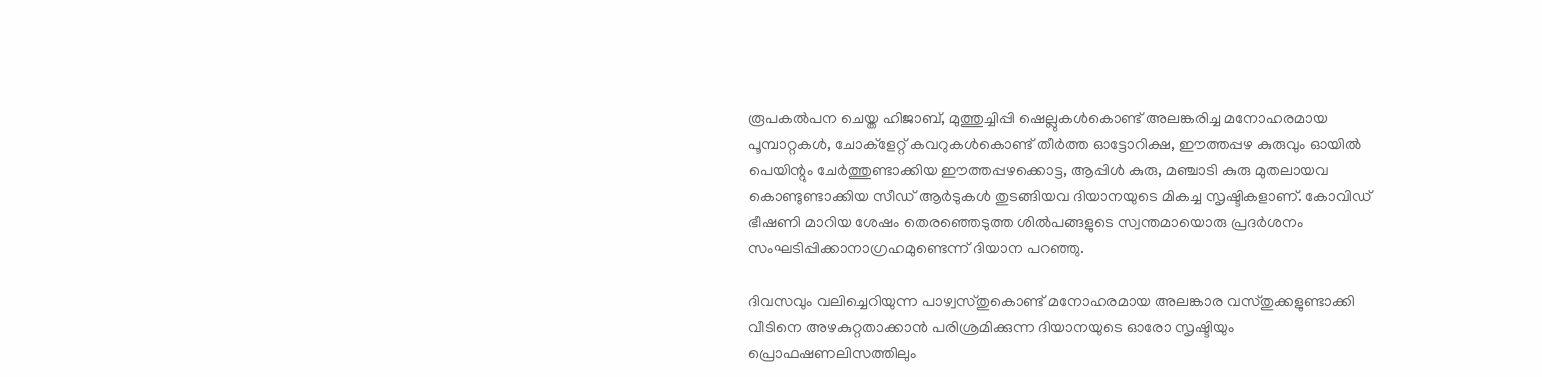രൂപകല്‍പന ചെയ്ത ഹിജാബ്, മുത്തുച്ചിപ്പി ഷെല്ലുകള്‍കൊണ്ട് അലങ്കരിച്ച മനോഹരമായ പൂമ്പാറ്റകള്‍, ചോക്‌ളേറ്റ് കവറുകള്‍കൊണ്ട് തീര്‍ത്ത ഓട്ടോറിക്ഷ, ഈത്തപ്പഴ കുരുവും ഓയില്‍ പെയിന്റും ചേര്‍ത്തുണ്ടാക്കിയ ഈത്തപ്പഴക്കൊട്ട, ആപ്പിള്‍ കുരു, മഞ്ചാടി കുരു മുതലായവ കൊണ്ടുണ്ടാക്കിയ സീഡ് ആര്‍ടുകള്‍ തുടങ്ങിയവ ദിയാനയുടെ മികച്ച സൃഷ്ടികളാണ്. കോവിഡ് ഭീഷണി മാറിയ ശേഷം തെരഞ്ഞെടുത്ത ശില്‍പങ്ങളുടെ സ്വന്തമായൊരു പ്രദര്‍ശനം സംഘടിപ്പിക്കാനാഗ്രഹമുണ്ടെന്ന് ദിയാന പറഞ്ഞു.

ദിവസവും വലിച്ചെറിയുന്ന പാഴ്വസ്തുകൊണ്ട് മനോഹരമായ അലങ്കാര വസ്തുക്കളുണ്ടാക്കി വീടിനെ അഴകുറ്റതാക്കാന്‍ പരിശ്രമിക്കുന്ന ദിയാനയുടെ ഓരോ സൃഷ്ടിയും പ്രൊഫഷണലിസത്തിലും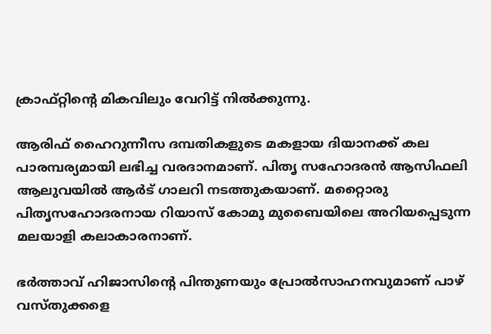ക്രാഫ്റ്റിന്റെ മികവിലും വേറിട്ട് നില്‍ക്കുന്നു.

ആരിഫ് ഹൈറുന്നീസ ദമ്പതികളുടെ മകളായ ദിയാനക്ക് കല പാരമ്പര്യമായി ലഭിച്ച വരദാനമാണ്. പിതൃ സഹോദരന്‍ ആസിഫലി ആലുവയില്‍ ആര്‍ട് ഗാലറി നടത്തുകയാണ്. മറ്റൈാരു പിതൃസഹോദരനായ റിയാസ് കോമു മുബൈയിലെ അറിയപ്പെടുന്ന മലയാളി കലാകാരനാണ്.

ഭര്‍ത്താവ് ഹിജാസിന്റെ പിന്തുണയും പ്രോല്‍സാഹനവുമാണ് പാഴ് വസ്തുക്കളെ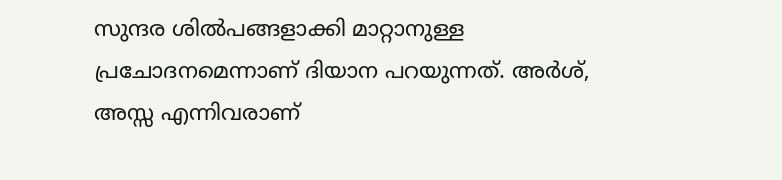സുന്ദര ശില്‍പങ്ങളാക്കി മാറ്റാനുള്ള പ്രചോദനമെന്നാണ് ദിയാന പറയുന്നത്. അര്‍ശ്, അസ്സ എന്നിവരാണ്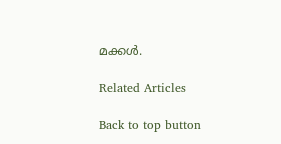മക്കള്‍.

Related Articles

Back to top button